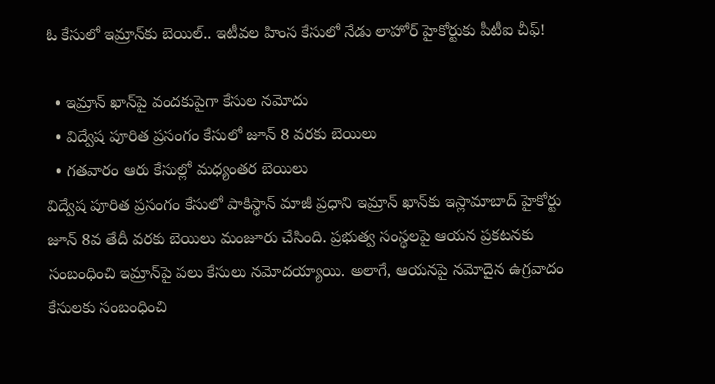ఓ కేసులో ఇమ్రాన్‌కు బెయిల్.. ఇటీవల హింస కేసులో నేడు లాహోర్ హైకోర్టుకు పీటీఐ చీఫ్!

  • ఇమ్రాన్ ఖాన్‌పై వందకుపైగా కేసుల నమోదు
  • విద్వేష పూరిత ప్రసంగం కేసులో జూన్ 8 వరకు బెయిలు
  • గతవారం ఆరు కేసుల్లో మధ్యంతర బెయిలు
విద్వేష పూరిత ప్రసంగం కేసులో పాకిస్థాన్ మాజీ ప్రధాని ఇమ్రాన్ ఖాన్‌కు ఇస్లామాబాద్ హైకోర్టు జూన్ 8వ తేదీ వరకు బెయిలు మంజూరు చేసింది. ప్రభుత్వ సంస్థలపై ఆయన ప్రకటనకు సంబంధించి ఇమ్రాన్‌పై పలు కేసులు నమోదయ్యాయి. అలాగే, ఆయనపై నమోదైన ఉగ్రవాదం కేసులకు సంబంధించి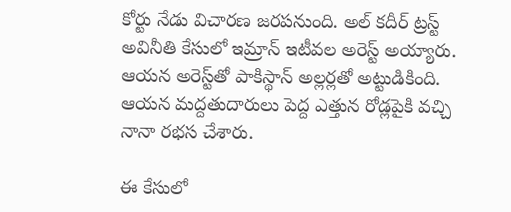కోర్టు నేడు విచారణ జరపనుంది. అల్ కదీర్ ట్రస్ట్ అవినీతి కేసులో ఇమ్రాన్ ఇటీవల అరెస్ట్ అయ్యారు. ఆయన అరెస్ట్‌తో పాకిస్థాన్ అల్లర్లతో అట్టుడికింది. ఆయన మద్దతుదారులు పెద్ద ఎత్తున రోడ్లపైకి వచ్చి నానా రభస చేశారు.

ఈ కేసులో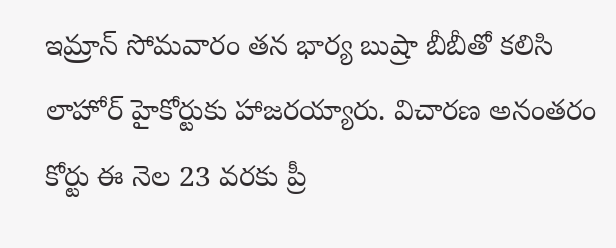ఇమ్రాన్ సోమవారం తన భార్య బుష్రా బీబీతో కలిసి లాహోర్ హైకోర్టుకు హాజరయ్యారు. విచారణ అనంతరం కోర్టు ఈ నెల 23 వరకు ప్రీ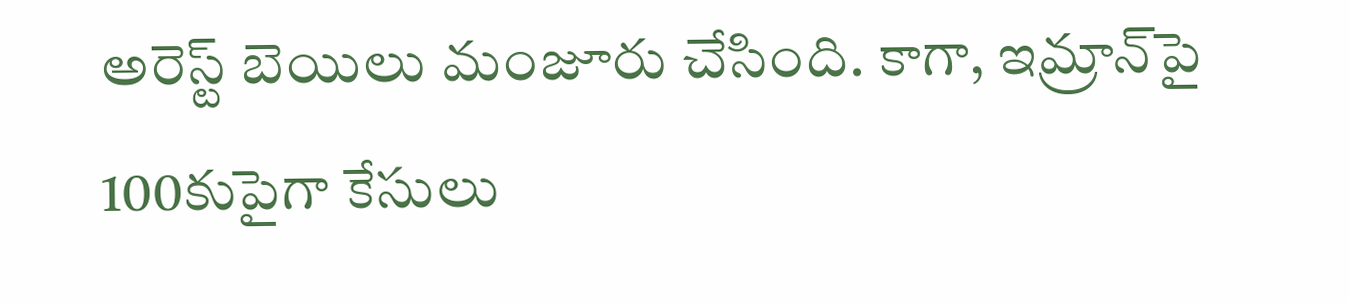అరెస్ట్ బెయిలు మంజూరు చేసింది. కాగా, ఇమ్రాన్‌పై 100కుపైగా కేసులు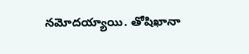నమోదయ్యాయి. తోషిఖానా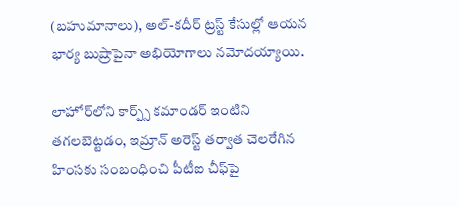(బహుమానాలు), అల్-కదీర్ ట్రస్ట్ కేసుల్లో ఆయన భార్య బుష్రాపైనా అభియోగాలు నమోదయ్యాయి.

లాహోర్‌లోని కార్ప్స్ కమాండర్ ఇంటిని తగలబెట్టడం, ఇమ్రాన్ అరెస్ట్ తర్వాత చెలరేగిన హింసకు సంబంధించి పీటీఐ చీఫ్‌పై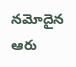నమోదైన ఆరు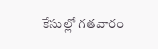కేసుల్లో గతవారం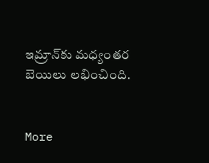ఇమ్రాన్‌కు మధ్యంతర బెయిలు లభించింది.


More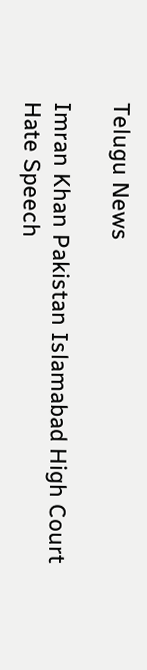Telugu News

Imran Khan Pakistan Islamabad High Court Hate Speech